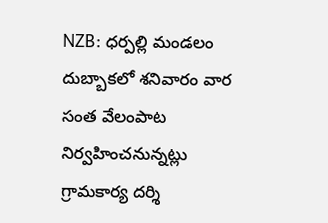NZB: ధర్పల్లి మండలం దుబ్బాకలో శనివారం వార సంత వేలంపాట నిర్వహించనున్నట్లు గ్రామకార్య దర్శి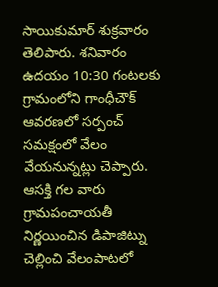సాయికుమార్ శుక్రవారం తెలిపారు. శనివారం ఉదయం 10:30 గంటలకు గ్రామంలోని గాంధీచౌక్ ఆవరణలో సర్పంచ్ సమక్షంలో వేలం వేయనున్నట్లు చెప్పారు. ఆసక్తి గల వారు గ్రామపంచాయతీ నిర్ణయించిన డిపాజిట్ను చెల్లించి వేలంపాటలో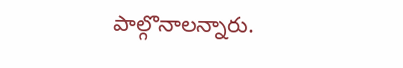పాల్గొనాలన్నారు.